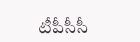టీపీసీసీ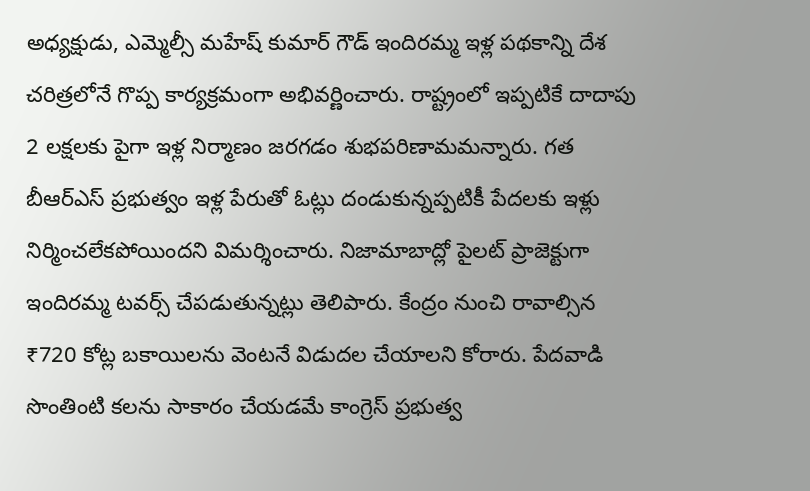అధ్యక్షుడు, ఎమ్మెల్సీ మహేష్ కుమార్ గౌడ్ ఇందిరమ్మ ఇళ్ల పథకాన్ని దేశ చరిత్రలోనే గొప్ప కార్యక్రమంగా అభివర్ణించారు. రాష్ట్రంలో ఇప్పటికే దాదాపు 2 లక్షలకు పైగా ఇళ్ల నిర్మాణం జరగడం శుభపరిణామమన్నారు. గత బీఆర్ఎస్ ప్రభుత్వం ఇళ్ల పేరుతో ఓట్లు దండుకున్నప్పటికీ పేదలకు ఇళ్లు నిర్మించలేకపోయిందని విమర్శించారు. నిజామాబాద్లో పైలట్ ప్రాజెక్టుగా ఇందిరమ్మ టవర్స్ చేపడుతున్నట్లు తెలిపారు. కేంద్రం నుంచి రావాల్సిన ₹720 కోట్ల బకాయిలను వెంటనే విడుదల చేయాలని కోరారు. పేదవాడి సొంతింటి కలను సాకారం చేయడమే కాంగ్రెస్ ప్రభుత్వ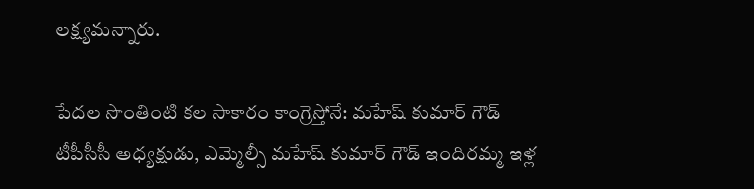లక్ష్యమన్నారు.

పేదల సొంతింటి కల సాకారం కాంగ్రెస్తోనే: మహేష్ కుమార్ గౌడ్
టీపీసీసీ అధ్యక్షుడు, ఎమ్మెల్సీ మహేష్ కుమార్ గౌడ్ ఇందిరమ్మ ఇళ్ల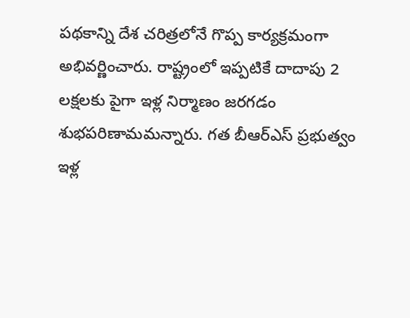పథకాన్ని దేశ చరిత్రలోనే గొప్ప కార్యక్రమంగా అభివర్ణించారు. రాష్ట్రంలో ఇప్పటికే దాదాపు 2 లక్షలకు పైగా ఇళ్ల నిర్మాణం జరగడం శుభపరిణామమన్నారు. గత బీఆర్ఎస్ ప్రభుత్వం ఇళ్ల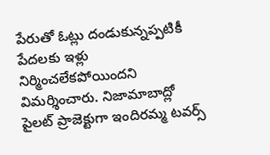పేరుతో ఓట్లు దండుకున్నప్పటికీ పేదలకు ఇళ్లు నిర్మించలేకపోయిందని విమర్శించారు. నిజామాబాద్లో పైలట్ ప్రాజెక్టుగా ఇందిరమ్మ టవర్స్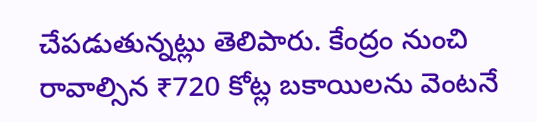చేపడుతున్నట్లు తెలిపారు. కేంద్రం నుంచి రావాల్సిన ₹720 కోట్ల బకాయిలను వెంటనే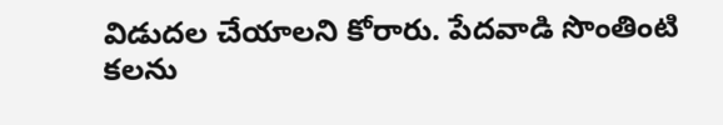విడుదల చేయాలని కోరారు. పేదవాడి సొంతింటి కలను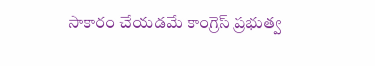సాకారం చేయడమే కాంగ్రెస్ ప్రభుత్వ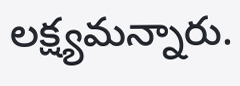లక్ష్యమన్నారు.